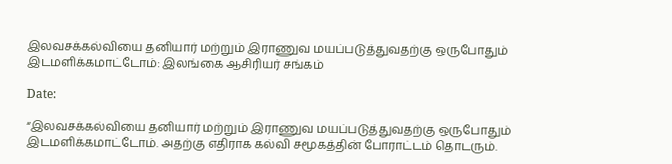இலவசக்கல்வியை தனியார் மற்றும் இராணுவ மயப்படுத்துவதற்கு ஒருபோதும் இடமளிக்கமாட்டோம்: இலங்கை ஆசிரியர் சங்கம்

Date:

“இலவசக்கல்வியை தனியார் மற்றும் இராணுவ மயப்படுத்துவதற்கு ஒருபோதும் இடமளிக்கமாட்டோம். அதற்கு எதிராக கல்வி சமூகத்தின் போராட்டம் தொடரும்.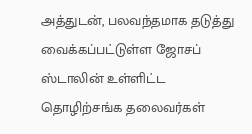அத்துடன், பலவந்தமாக தடுத்து வைக்கப்பட்டுள்ள ஜோசப் ஸ்டாலின் உள்ளிட்ட தொழிற்சங்க தலைவர்கள்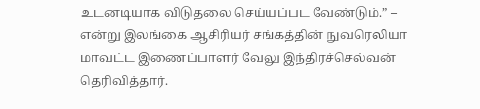உடனடியாக விடுதலை செய்யப்பட வேண்டும்.” – என்று இலங்கை ஆசிரியர் சங்கத்தின் நுவரெலியா மாவட்ட இணைப்பாளர் வேலு இந்திரச்செல்வன் தெரிவித்தார்.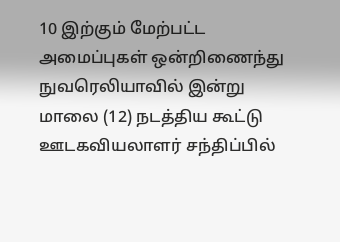10 இற்கும் மேற்பட்ட அமைப்புகள் ஒன்றிணைந்து நுவரெலியாவில் இன்று மாலை (12) நடத்திய கூட்டு ஊடகவியலாளர் சந்திப்பில்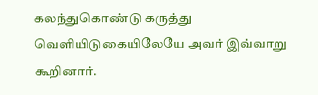கலந்துகொண்டு கருத்து வெளியிடுகையிலேயே அவர் இவ்வாறு கூறினார்.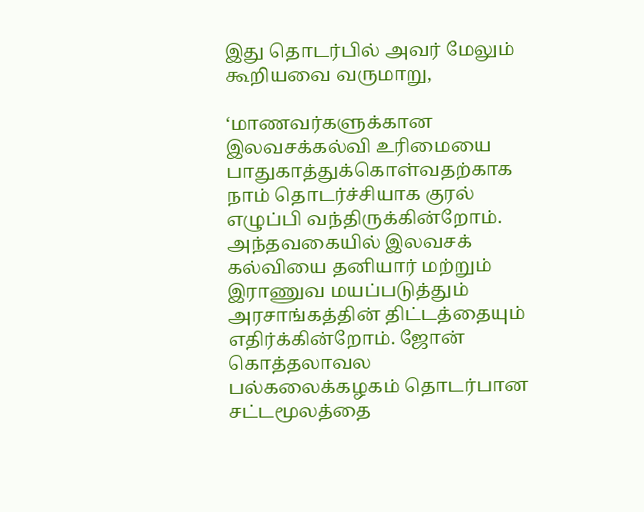இது தொடர்பில் அவர் மேலும் கூறியவை வருமாறு,

‘மாணவர்களுக்கான இலவசக்கல்வி உரிமையை பாதுகாத்துக்கொள்வதற்காக நாம் தொடர்ச்சியாக குரல் எழுப்பி வந்திருக்கின்றோம். அந்தவகையில் இலவசக் கல்வியை தனியார் மற்றும் இராணுவ மயப்படுத்தும் அரசாங்கத்தின் திட்டத்தையும் எதிர்க்கின்றோம். ஜோன் கொத்தலாவல பல்கலைக்கழகம் தொடர்பான சட்டமூலத்தை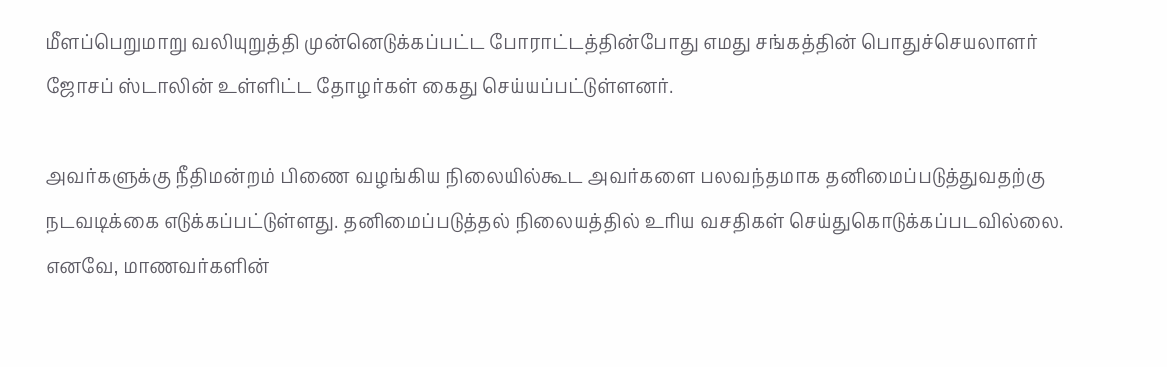மீளப்பெறுமாறு வலியுறுத்தி முன்னெடுக்கப்பட்ட போராட்டத்தின்போது எமது சங்கத்தின் பொதுச்செயலாளர் ஜோசப் ஸ்டாலின் உள்ளிட்ட தோழர்கள் கைது செய்யப்பட்டுள்ளனர்.

அவர்களுக்கு நீதிமன்றம் பிணை வழங்கிய நிலையில்கூட அவர்களை பலவந்தமாக தனிமைப்படுத்துவதற்கு நடவடிக்கை எடுக்கப்பட்டுள்ளது. தனிமைப்படுத்தல் நிலையத்தில் உரிய வசதிகள் செய்துகொடுக்கப்படவில்லை. எனவே, மாணவர்களின்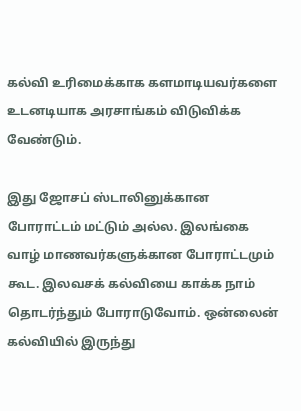கல்வி உரிமைக்காக களமாடியவர்களை உடனடியாக அரசாங்கம் விடுவிக்க வேண்டும்.

இது ஜோசப் ஸ்டாலினுக்கான போராட்டம் மட்டும் அல்ல. இலங்கை வாழ் மாணவர்களுக்கான போராட்டமும் கூட. இலவசக் கல்வியை காக்க நாம் தொடர்ந்தும் போராடுவோம். ஒன்லைன் கல்வியில் இருந்து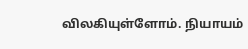விலகியுள்ளோம். நியாயம்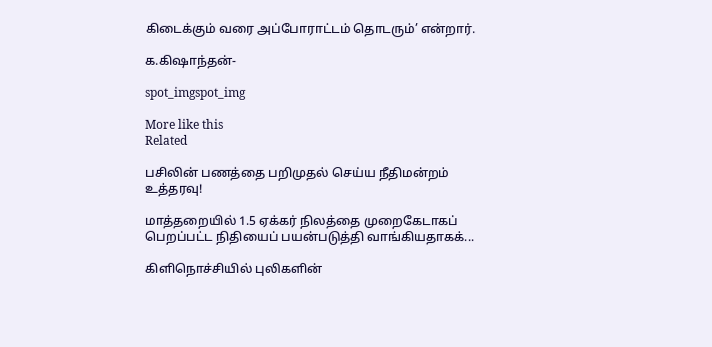கிடைக்கும் வரை அப்போராட்டம் தொடரும்’ என்றார்.

க.கிஷாந்தன்-

spot_imgspot_img

More like this
Related

பசிலின் பணத்தை பறிமுதல் செய்ய நீதிமன்றம் உத்தரவு!

மாத்தறையில் 1.5 ஏக்கர் நிலத்தை முறைகேடாகப் பெறப்பட்ட நிதியைப் பயன்படுத்தி வாங்கியதாகக்...

கிளிநொச்சியில் புலிகளின்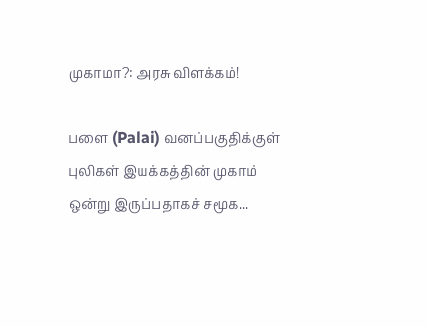முகாமா?: அரசு விளக்கம்!

பளை (Palai) வனப்பகுதிக்குள் புலிகள் இயக்கத்தின் முகாம் ஒன்று இருப்பதாகச் சமூக...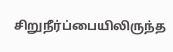சிறுநீர்ப்பையிலிருந்த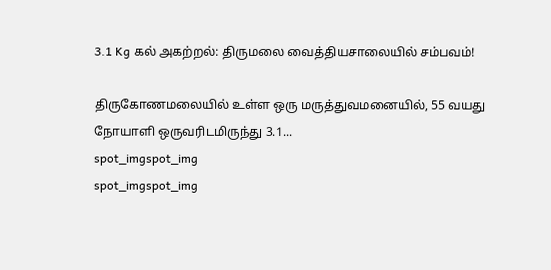3.1 Kg கல் அகற்றல்: திருமலை வைத்தியசாலையில் சம்பவம்!

திருகோணமலையில் உள்ள ஒரு மருத்துவமனையில், 55 வயது நோயாளி ஒருவரிடமிருந்து 3.1...
spot_imgspot_img
spot_imgspot_img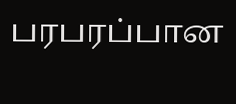பரபரப்பான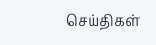செய்திகள்